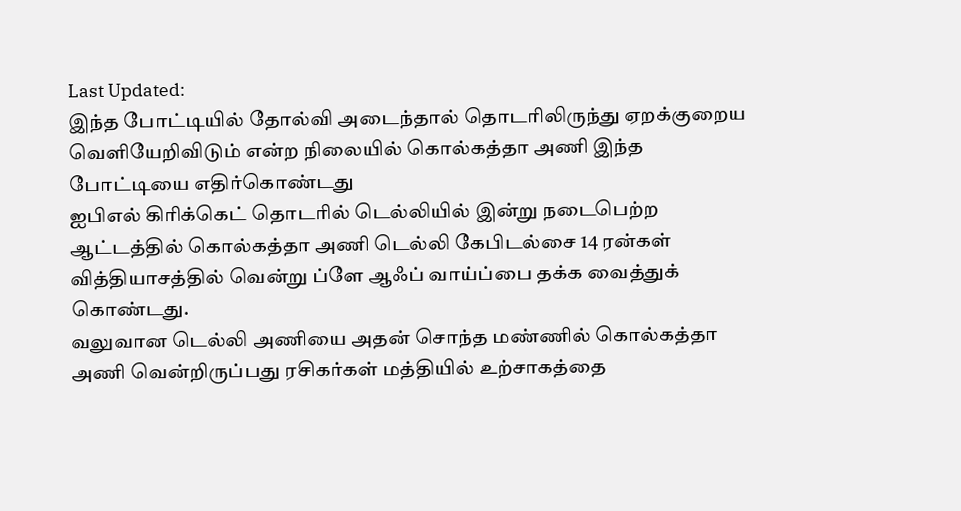Last Updated:
இந்த போட்டியில் தோல்வி அடைந்தால் தொடரிலிருந்து ஏறக்குறைய வெளியேறிவிடும் என்ற நிலையில் கொல்கத்தா அணி இந்த போட்டியை எதிர்கொண்டது
ஐபிஎல் கிரிக்கெட் தொடரில் டெல்லியில் இன்று நடைபெற்ற ஆட்டத்தில் கொல்கத்தா அணி டெல்லி கேபிடல்சை 14 ரன்கள் வித்தியாசத்தில் வென்று ப்ளே ஆஃப் வாய்ப்பை தக்க வைத்துக் கொண்டது.
வலுவான டெல்லி அணியை அதன் சொந்த மண்ணில் கொல்கத்தா அணி வென்றிருப்பது ரசிகர்கள் மத்தியில் உற்சாகத்தை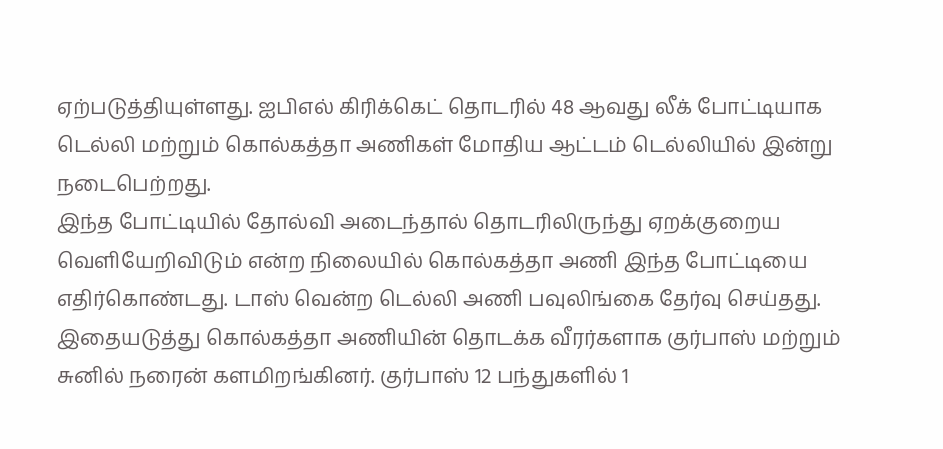ஏற்படுத்தியுள்ளது. ஐபிஎல் கிரிக்கெட் தொடரில் 48 ஆவது லீக் போட்டியாக டெல்லி மற்றும் கொல்கத்தா அணிகள் மோதிய ஆட்டம் டெல்லியில் இன்று நடைபெற்றது.
இந்த போட்டியில் தோல்வி அடைந்தால் தொடரிலிருந்து ஏறக்குறைய வெளியேறிவிடும் என்ற நிலையில் கொல்கத்தா அணி இந்த போட்டியை எதிர்கொண்டது. டாஸ் வென்ற டெல்லி அணி பவுலிங்கை தேர்வு செய்தது.
இதையடுத்து கொல்கத்தா அணியின் தொடக்க வீரர்களாக குர்பாஸ் மற்றும் சுனில் நரைன் களமிறங்கினர். குர்பாஸ் 12 பந்துகளில் 1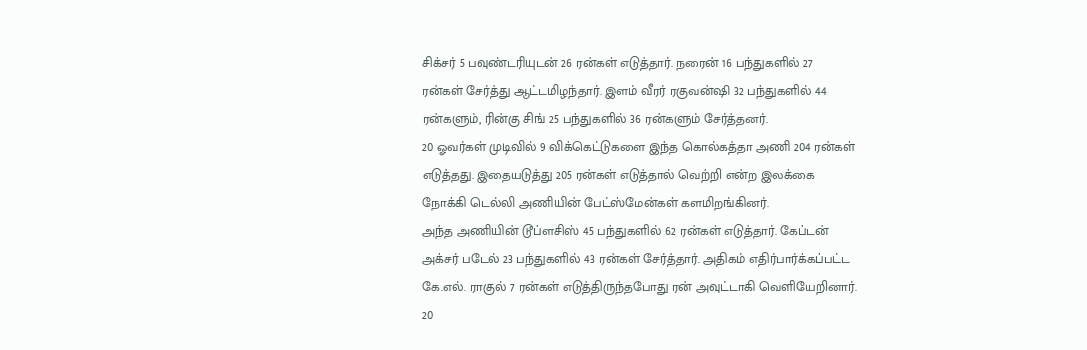சிக்சர் 5 பவுண்டரியுடன் 26 ரன்கள் எடுத்தார். நரைன் 16 பந்துகளில் 27 ரன்கள் சேர்த்து ஆட்டமிழந்தார். இளம் வீரர் ரகுவன்ஷி 32 பந்துகளில் 44 ரன்களும், ரின்கு சிங் 25 பந்துகளில் 36 ரன்களும் சேர்த்தனர்.
20 ஓவர்கள் முடிவில் 9 விக்கெட்டுகளை இந்த கொல்கத்தா அணி 204 ரன்கள் எடுத்தது. இதையடுத்து 205 ரன்கள் எடுத்தால் வெற்றி என்ற இலக்கை நோக்கி டெல்லி அணியின் பேட்ஸ்மேன்கள் களமிறங்கினர்.
அந்த அணியின் டூப்ளசிஸ் 45 பந்துகளில் 62 ரன்கள் எடுத்தார். கேப்டன் அக்சர் படேல் 23 பந்துகளில் 43 ரன்கள் சேர்த்தார். அதிகம் எதிர்பார்க்கப்பட்ட கே.எல். ராகுல் 7 ரன்கள் எடுத்திருந்தபோது ரன் அவுட்டாகி வெளியேறினார்.
20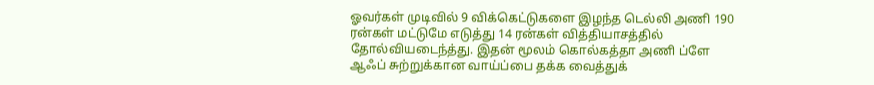ஓவர்கள் முடிவில் 9 விக்கெட்டுகளை இழந்த டெல்லி அணி 190 ரன்கள் மட்டுமே எடுத்து 14 ரன்கள் வித்தியாசத்தில் தோல்வியடைந்த்து. இதன் மூலம் கொல்கத்தா அணி ப்ளே ஆஃப் சுற்றுக்கான வாய்ப்பை தக்க வைத்துக்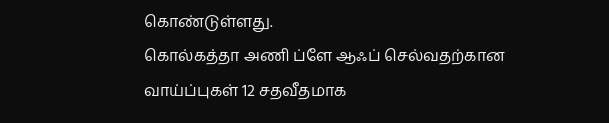கொண்டுள்ளது.
கொல்கத்தா அணி ப்ளே ஆஃப் செல்வதற்கான வாய்ப்புகள் 12 சதவீதமாக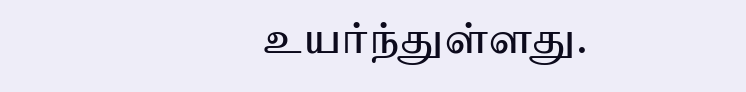உயர்ந்துள்ளது.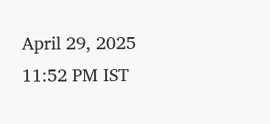April 29, 2025 11:52 PM IST